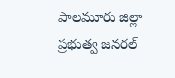పాలమూరు జిల్లా ప్రభుత్వ జనరల్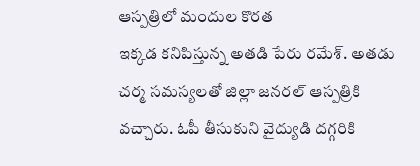ఆస్పత్రిలో మందుల కొరత
ఇక్కడ కనిపిస్తున్న అతడి పేరు రమేశ్. అతడు చర్మ సమస్యలతో జిల్లా జనరల్ ఆస్పత్రికి వచ్చారు. ఓపీ తీసుకుని వైద్యుడి దగ్గరికి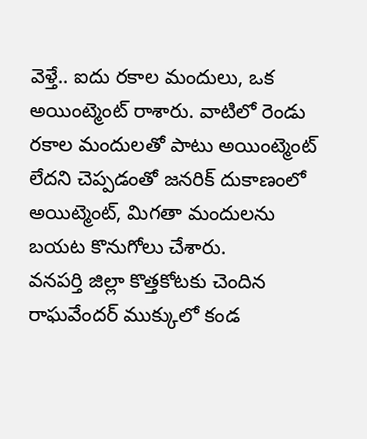వెళ్తే.. ఐదు రకాల మందులు, ఒక అయింట్మెంట్ రాశారు. వాటిలో రెండు రకాల మందులతో పాటు అయింట్మెంట్ లేదని చెప్పడంతో జనరిక్ దుకాణంలో అయిట్మెంట్, మిగతా మందులను బయట కొనుగోలు చేశారు.
వనపర్తి జిల్లా కొత్తకోటకు చెందిన రాఘవేందర్ ముక్కులో కండ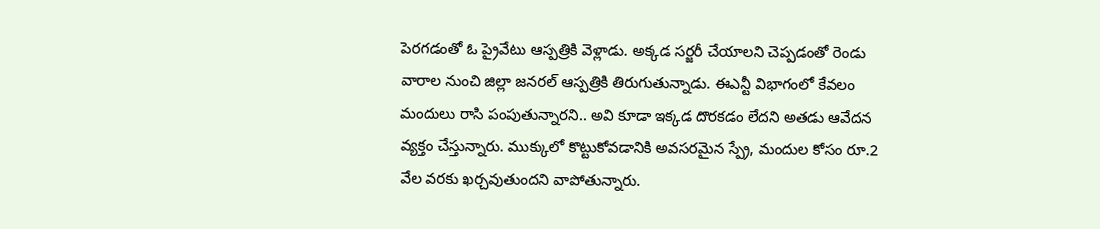పెరగడంతో ఓ ప్రైవేటు ఆస్పత్రికి వెళ్లాడు. అక్కడ సర్జరీ చేయాలని చెప్పడంతో రెండు వారాల నుంచి జిల్లా జనరల్ ఆస్పత్రికి తిరుగుతున్నాడు. ఈఎన్టీ విభాగంలో కేవలం మందులు రాసి పంపుతున్నారని.. అవి కూడా ఇక్కడ దొరకడం లేదని అతడు ఆవేదన వ్యక్తం చేస్తున్నారు. ముక్కులో కొట్టుకోవడానికి అవసరమైన స్ప్రే, మందుల కోసం రూ.2 వేల వరకు ఖర్చవుతుందని వాపోతున్నారు.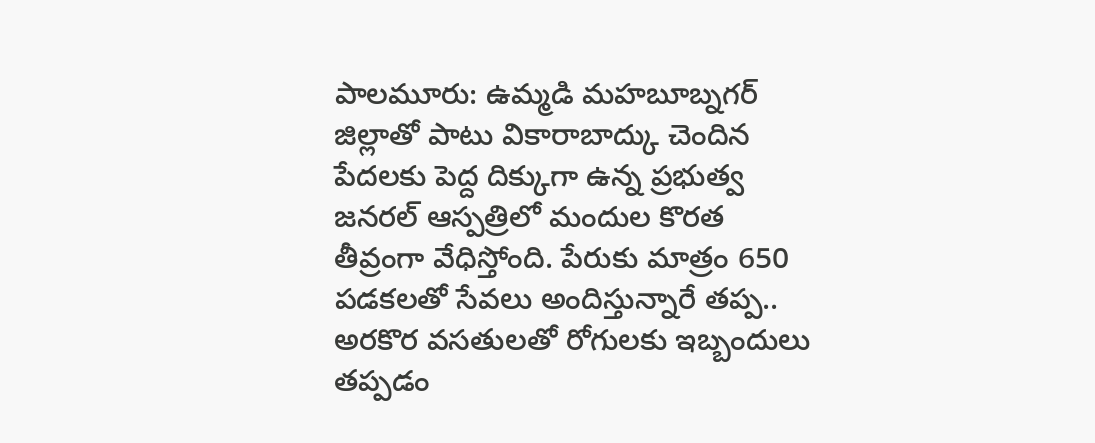పాలమూరు: ఉమ్మడి మహబూబ్నగర్ జిల్లాతో పాటు వికారాబాద్కు చెందిన పేదలకు పెద్ద దిక్కుగా ఉన్న ప్రభుత్వ జనరల్ ఆస్పత్రిలో మందుల కొరత తీవ్రంగా వేధిస్తోంది. పేరుకు మాత్రం 650 పడకలతో సేవలు అందిస్తున్నారే తప్ప.. అరకొర వసతులతో రోగులకు ఇబ్బందులు తప్పడం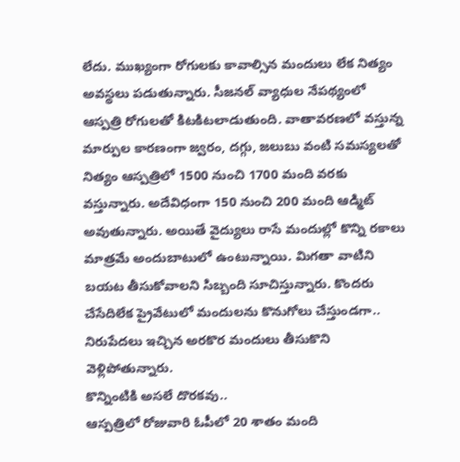లేదు. ముఖ్యంగా రోగులకు కావాల్సిన మందులు లేక నిత్యం అవస్థలు పడుతున్నారు. సీజనల్ వ్యాధుల నేపథ్యంలో ఆస్పత్రి రోగులతో కిటకిటలాడుతుంది. వాతావరణలో వస్తున్న మార్పుల కారణంగా జ్వరం, దగ్గు, జలుబు వంటి సమస్యలతో నిత్యం ఆస్పత్రిలో 1500 నుంచి 1700 మంది వరకు వస్తున్నారు. అదేవిధంగా 150 నుంచి 200 మంది ఆడ్మిట్ అవుతున్నారు. అయితే వైద్యులు రాసే మందుల్లో కొన్ని రకాలు మాత్రమే అందుబాటులో ఉంటున్నాయి. మిగతా వాటిని బయట తీసుకోవాలని సిబ్బంది సూచిస్తున్నారు. కొందరు చేసేదిలేక ప్రైవేటులో మందులను కొనుగోలు చేస్తుండగా.. నిరుపేదలు ఇచ్చిన అరకొర మందులు తీసుకొని వెళ్లిపోతున్నారు.
కొన్నింటికి అసలే దొరకవు..
ఆస్పత్రిలో రోజువారి ఓపీలో 20 శాతం మంది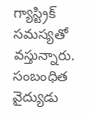గ్యాస్ట్రిక్ సమస్యతో వస్తున్నారు. సంబంధిత వైద్యుడు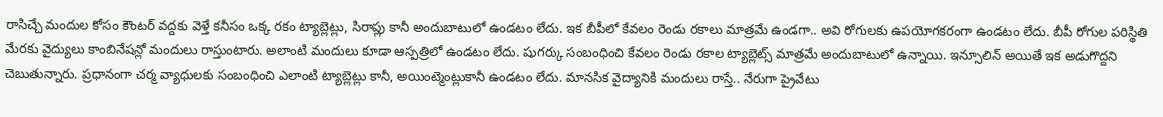రాసిచ్చే మందుల కోసం కౌంటర్ వద్దకు వెళ్తే కనీసం ఒక్క రకం ట్యాబ్లెట్లు, సిరాప్లు కానీ అందుబాటులో ఉండటం లేదు. ఇక బీపీలో కేవలం రెండు రకాలు మాత్రమే ఉండగా.. అవి రోగులకు ఉపయోగకరంగా ఉండటం లేదు. బీపీ రోగుల పరిస్థితి మేరకు వైద్యులు కాంబినేషన్లో మందులు రాస్తుంటారు. అలాంటి మందులు కూడా ఆస్పత్రిలో ఉండటం లేదు. షుగర్కు సంబంధించి కేవలం రెండు రకాల ట్యాబ్లెట్స్ మాత్రమే అందుబాటులో ఉన్నాయి. ఇన్సూలిన్ అయితే ఇక అడుగొద్దని చెబుతున్నారు. ప్రధానంగా చర్మ వ్యాధులకు సంబంధించి ఎలాంటి ట్యాబ్లెట్లు కానీ, అయింట్మెంట్లుకానీ ఉండటం లేదు. మానసిక వైద్యానికి మందులు రాస్తే.. నేరుగా ప్రైవేటు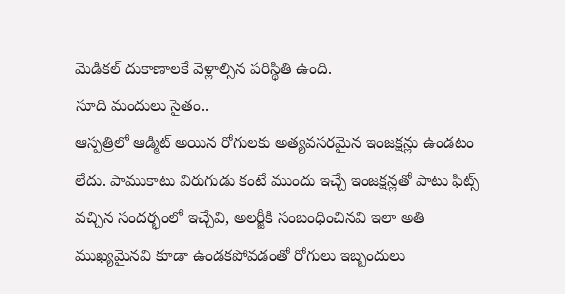మెడికల్ దుకాణాలకే వెళ్లాల్సిన పరిస్థితి ఉంది.
సూది మందులు సైతం..
ఆస్పత్రిలో ఆడ్మిట్ అయిన రోగులకు అత్యవసరమైన ఇంజక్షన్లు ఉండటం లేదు. పాముకాటు విరుగుడు కంటే ముందు ఇచ్చే ఇంజక్షన్లతో పాటు ఫిట్స్ వచ్చిన సందర్భంలో ఇచ్చేవి, అలర్జీకి సంబంధించినవి ఇలా అతి ముఖ్యమైనవి కూడా ఉండకపోవడంతో రోగులు ఇబ్బందులు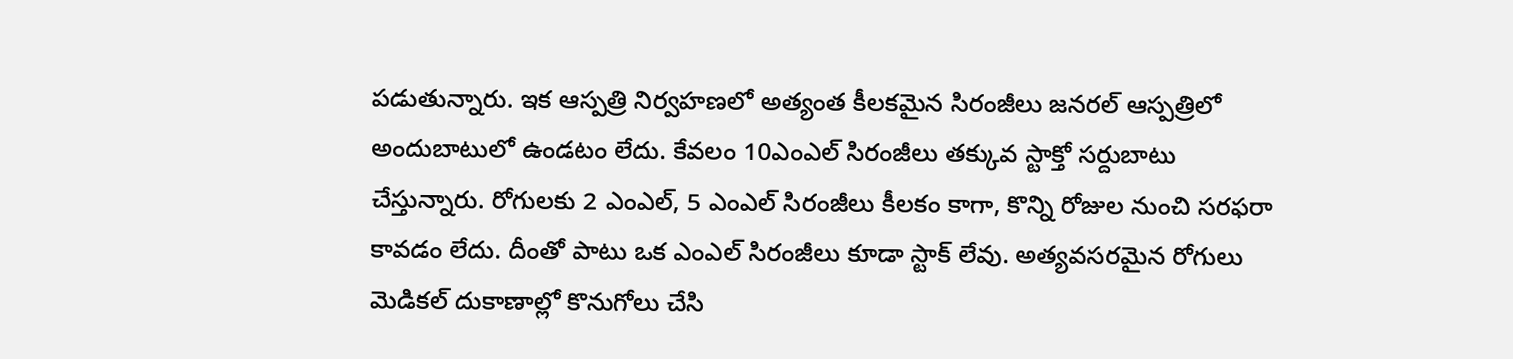పడుతున్నారు. ఇక ఆస్పత్రి నిర్వహణలో అత్యంత కీలకమైన సిరంజీలు జనరల్ ఆస్పత్రిలో అందుబాటులో ఉండటం లేదు. కేవలం 10ఎంఎల్ సిరంజీలు తక్కువ స్టాక్తో సర్దుబాటు చేస్తున్నారు. రోగులకు 2 ఎంఎల్, 5 ఎంఎల్ సిరంజీలు కీలకం కాగా, కొన్ని రోజుల నుంచి సరఫరా కావడం లేదు. దీంతో పాటు ఒక ఎంఎల్ సిరంజీలు కూడా స్టాక్ లేవు. అత్యవసరమైన రోగులు మెడికల్ దుకాణాల్లో కొనుగోలు చేసి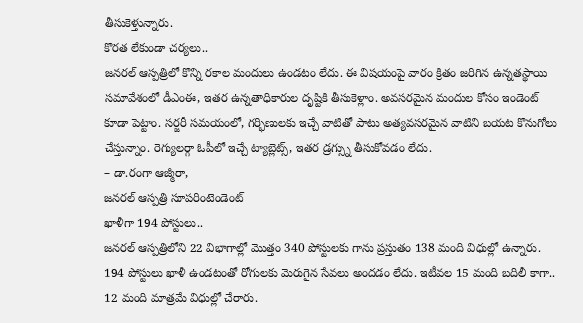తీసుకెళ్తున్నారు.
కొరత లేకుండా చర్యలు..
జనరల్ ఆస్పత్రిలో కొన్ని రకాల మందులు ఉండటం లేదు. ఈ విషయంపై వారం క్రితం జరిగిన ఉన్నతస్థాయి సమావేశంలో డీఎంఈ, ఇతర ఉన్నతాధికారుల దృష్టికి తీసుకెళ్లాం. అవసరమైన మందుల కోసం ఇండెంట్ కూడా పెట్టాం. సర్జరీ సమయంలో, గర్భిణులకు ఇచ్చే వాటితో పాటు అత్యవసరమైన వాటిని బయట కొనుగోలు చేస్తున్నాం. రెగ్యులర్గా ఓపీలో ఇచ్చే ట్యాబ్లెట్స్, ఇతర డ్రగ్స్ను తీసుకోవడం లేదు.
– డా.రంగా ఆజ్మీరా,
జనరల్ ఆస్పత్రి సూపరింటెండెంట్
ఖాళీగా 194 పోస్టులు..
జనరల్ ఆస్పత్రిలోని 22 విభాగాల్లో మొత్తం 340 పోస్టులకు గాను ప్రస్తుతం 138 మంది విధుల్లో ఉన్నారు. 194 పోస్టులు ఖాళీ ఉండటంతో రోగులకు మెరుగైన సేవలు అందడం లేదు. ఇటీవల 15 మంది బదిలీ కాగా.. 12 మంది మాత్రమే విధుల్లో చేరారు.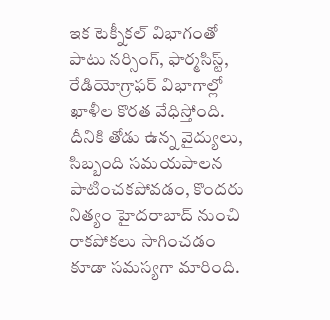ఇక టెక్నీకల్ విభాగంతో పాటు నర్సింగ్, ఫార్మసిస్ట్, రేడియోగ్రాఫర్ విభాగాల్లో ఖాళీల కొరత వేధిస్తోంది. దీనికి తోడు ఉన్న వైద్యులు, సిబ్బంది సమయపాలన పాటించకపోవడం, కొందరు నిత్యం హైదరాబాద్ నుంచి రాకపోకలు సాగించడం కూడా సమస్యగా మారింది.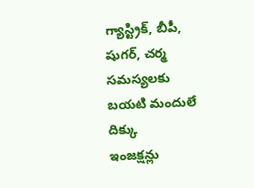గ్యాస్ట్రిక్, బీపీ, షుగర్, చర్మ సమస్యలకు బయటి మందులే దిక్కు
ఇంజక్షన్లు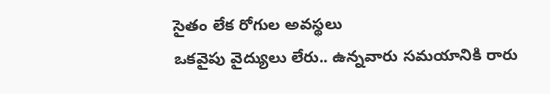సైతం లేక రోగుల అవస్థలు
ఒకవైపు వైద్యులు లేరు.. ఉన్నవారు సమయానికి రారు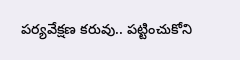పర్యవేక్షణ కరువు.. పట్టించుకోని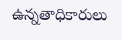ఉన్నతాధికారులు